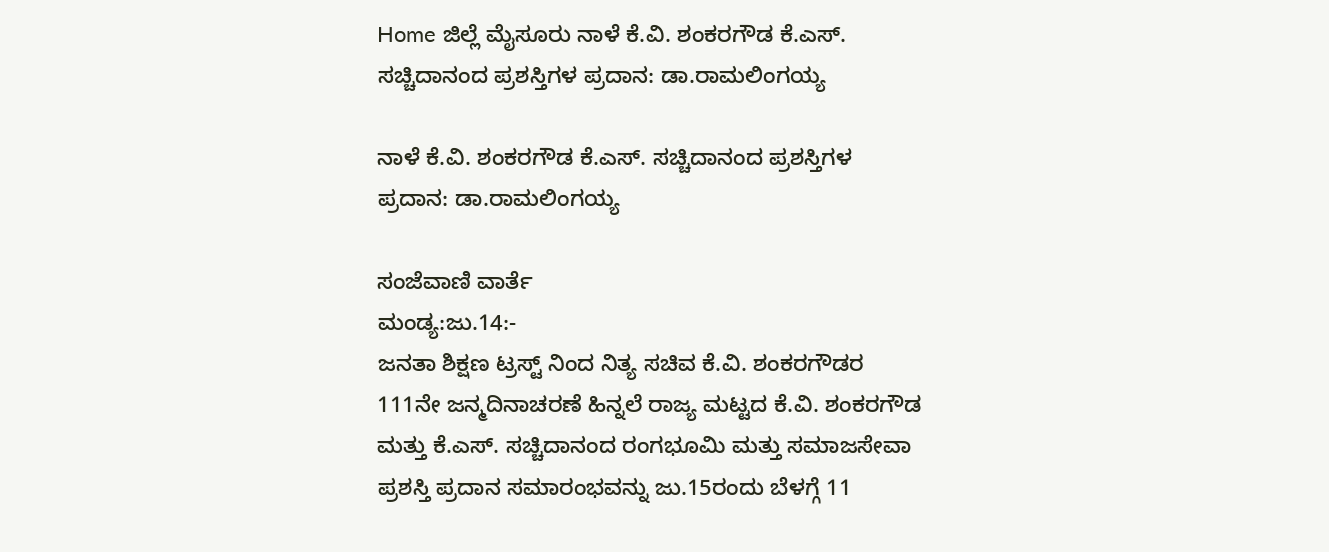Home ಜಿಲ್ಲೆ ಮೈಸೂರು ನಾಳೆ ಕೆ.ವಿ. ಶಂಕರಗೌಡ ಕೆ.ಎಸ್. ಸಚ್ಚಿದಾನಂದ ಪ್ರಶಸ್ತಿಗಳ ಪ್ರದಾನ: ಡಾ.ರಾಮಲಿಂಗಯ್ಯ

ನಾಳೆ ಕೆ.ವಿ. ಶಂಕರಗೌಡ ಕೆ.ಎಸ್. ಸಚ್ಚಿದಾನಂದ ಪ್ರಶಸ್ತಿಗಳ ಪ್ರದಾನ: ಡಾ.ರಾಮಲಿಂಗಯ್ಯ

ಸಂಜೆವಾಣಿ ವಾರ್ತೆ
ಮಂಡ್ಯ:ಜು.14:-
ಜನತಾ ಶಿಕ್ಷಣ ಟ್ರಸ್ಟ್ ನಿಂದ ನಿತ್ಯ ಸಚಿವ ಕೆ.ವಿ. ಶಂಕರಗೌಡರ 111ನೇ ಜನ್ಮದಿನಾಚರಣೆ ಹಿನ್ನಲೆ ರಾಜ್ಯ ಮಟ್ಟದ ಕೆ.ವಿ. ಶಂಕರಗೌಡ ಮತ್ತು ಕೆ.ಎಸ್. ಸಚ್ಚಿದಾನಂದ ರಂಗಭೂಮಿ ಮತ್ತು ಸಮಾಜಸೇವಾ ಪ್ರಶಸ್ತಿ ಪ್ರದಾನ ಸಮಾರಂಭವನ್ನು ಜು.15ರಂದು ಬೆಳಗ್ಗೆ 11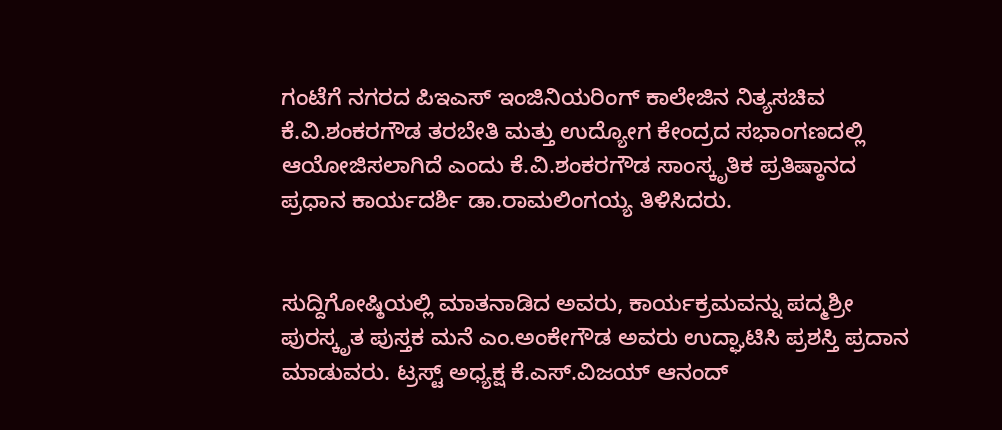ಗಂಟೆಗೆ ನಗರದ ಪಿಇಎಸ್ ಇಂಜಿನಿಯರಿಂಗ್ ಕಾಲೇಜಿನ ನಿತ್ಯಸಚಿವ ಕೆ.ವಿ.ಶಂಕರಗೌಡ ತರಬೇತಿ ಮತ್ತು ಉದ್ಯೋಗ ಕೇಂದ್ರದ ಸಭಾಂಗಣದಲ್ಲಿ ಆಯೋಜಿಸಲಾಗಿದೆ ಎಂದು ಕೆ.ವಿ.ಶಂಕರಗೌಡ ಸಾಂಸ್ಕೃತಿಕ ಪ್ರತಿಷ್ಠಾನದ ಪ್ರಧಾನ ಕಾರ್ಯದರ್ಶಿ ಡಾ.ರಾಮಲಿಂಗಯ್ಯ ತಿಳಿಸಿದರು.


ಸುದ್ದಿಗೋಷ್ಠಿಯಲ್ಲಿ ಮಾತನಾಡಿದ ಅವರು, ಕಾರ್ಯಕ್ರಮವನ್ನು ಪದ್ಮಶ್ರೀ ಪುರಸ್ಕೃತ ಪುಸ್ತಕ ಮನೆ ಎಂ.ಅಂಕೇಗೌಡ ಅವರು ಉದ್ಘಾಟಿಸಿ ಪ್ರಶಸ್ತಿ ಪ್ರದಾನ ಮಾಡುವರು. ಟ್ರಸ್ಟ್ ಅಧ್ಯಕ್ಷ ಕೆ.ಎಸ್.ವಿಜಯ್ ಆನಂದ್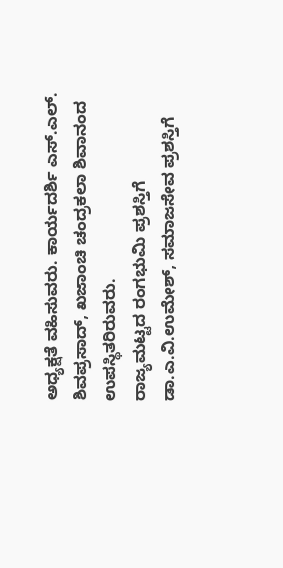ಅಧ್ಯಕ್ಷತೆ ವಹಿಸುವರು. ಕಾರ್ಯದರ್ಶಿ ಎಸ್.ಎಲ್. ಶಿವಪ್ರಸಾದ್, ಖಜಾಂಚಿ ಚಂದ್ರಕಲಾ ಶಿವಾನಂದ ಉಪಸ್ಥಿತರಿರುವರು.
ರಾಜ್ಯಮಟ್ಟದ ರಂಗಭುಮಿ ಪ್ರಶಸ್ತಿಗೆ ಡಾ.ಎ.ವಿ.ಉಮೇಶ್, ಸಮಾಜಸೇವ ಪ್ರಶಸ್ತಿಗೆ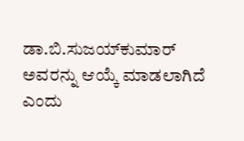ಡಾ.ಬಿ.ಸುಜಯ್‍ಕುಮಾರ್ ಅವರನ್ನು ಆಯ್ಕೆ ಮಾಡಲಾಗಿದೆ ಎಂದು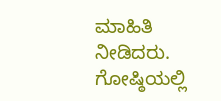ಮಾಹಿತಿ ನೀಡಿದರು.
ಗೋಷ್ಠಿಯಲ್ಲಿ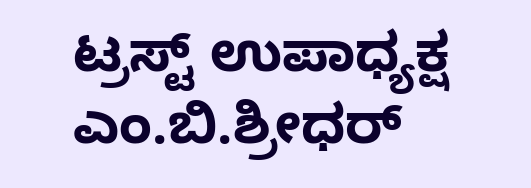ಟ್ರಸ್ಟ್ ಉಪಾಧ್ಯಕ್ಷ ಎಂ.ಬಿ.ಶ್ರೀಧರ್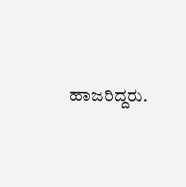ಹಾಜರಿದ್ದರು.